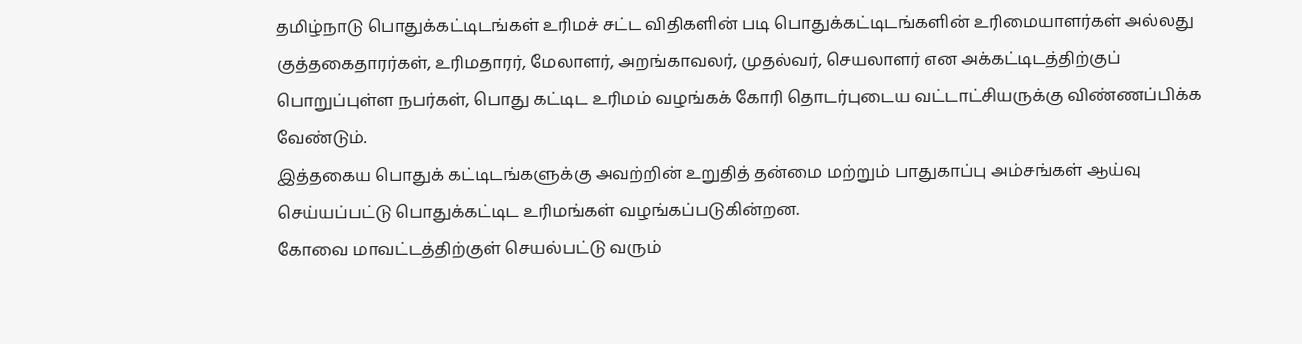தமிழ்நாடு பொதுக்கட்டிடங்கள் உரிமச் சட்ட விதிகளின் படி பொதுக்கட்டிடங்களின் உரிமையாளர்கள் அல்லது குத்தகைதாரர்கள், உரிமதாரர், மேலாளர், அறங்காவலர், முதல்வர், செயலாளர் என அக்கட்டிடத்திற்குப் பொறுப்புள்ள நபர்கள், பொது கட்டிட உரிமம் வழங்கக் கோரி தொடர்புடைய வட்டாட்சியருக்கு விண்ணப்பிக்க வேண்டும்.
இத்தகைய பொதுக் கட்டிடங்களுக்கு அவற்றின் உறுதித் தன்மை மற்றும் பாதுகாப்பு அம்சங்கள் ஆய்வு செய்யப்பட்டு பொதுக்கட்டிட உரிமங்கள் வழங்கப்படுகின்றன.
கோவை மாவட்டத்திற்குள் செயல்பட்டு வரும்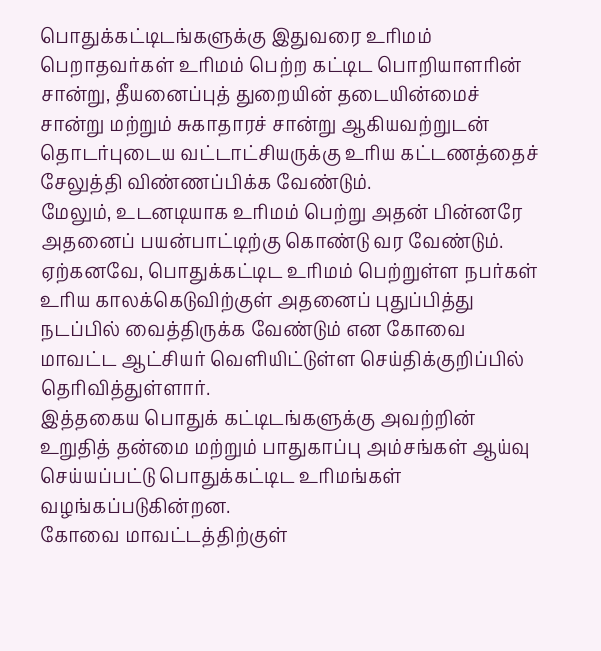பொதுக்கட்டிடங்களுக்கு இதுவரை உரிமம் பெறாதவர்கள் உரிமம் பெற்ற கட்டிட பொறியாளரின் சான்று, தீயனைப்புத் துறையின் தடையின்மைச் சான்று மற்றும் சுகாதாரச் சான்று ஆகியவற்றுடன் தொடர்புடைய வட்டாட்சியருக்கு உரிய கட்டணத்தைச் சேலுத்தி விண்ணப்பிக்க வேண்டும்.
மேலும், உடனடியாக உரிமம் பெற்று அதன் பின்னரே அதனைப் பயன்பாட்டிற்கு கொண்டு வர வேண்டும். ஏற்கனவே, பொதுக்கட்டிட உரிமம் பெற்றுள்ள நபர்கள் உரிய காலக்கெடுவிற்குள் அதனைப் புதுப்பித்து நடப்பில் வைத்திருக்க வேண்டும் என கோவை மாவட்ட ஆட்சியர் வெளியிட்டுள்ள செய்திக்குறிப்பில் தெரிவித்துள்ளார்.
இத்தகைய பொதுக் கட்டிடங்களுக்கு அவற்றின் உறுதித் தன்மை மற்றும் பாதுகாப்பு அம்சங்கள் ஆய்வு செய்யப்பட்டு பொதுக்கட்டிட உரிமங்கள் வழங்கப்படுகின்றன.
கோவை மாவட்டத்திற்குள்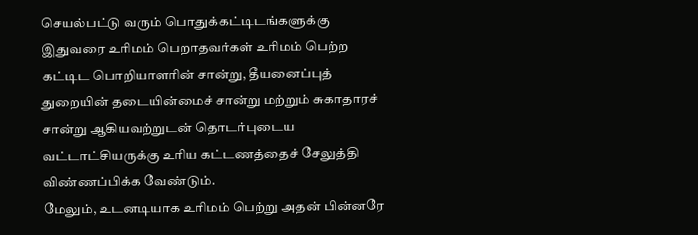செயல்பட்டு வரும் பொதுக்கட்டிடங்களுக்கு இதுவரை உரிமம் பெறாதவர்கள் உரிமம் பெற்ற கட்டிட பொறியாளரின் சான்று, தீயனைப்புத் துறையின் தடையின்மைச் சான்று மற்றும் சுகாதாரச் சான்று ஆகியவற்றுடன் தொடர்புடைய வட்டாட்சியருக்கு உரிய கட்டணத்தைச் சேலுத்தி விண்ணப்பிக்க வேண்டும்.
மேலும், உடனடியாக உரிமம் பெற்று அதன் பின்னரே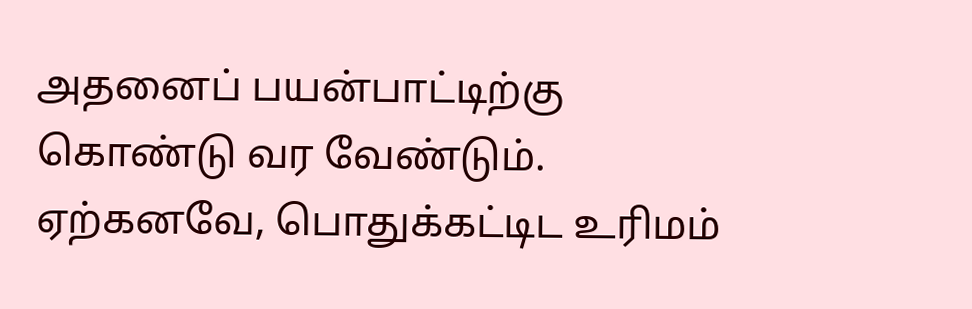அதனைப் பயன்பாட்டிற்கு கொண்டு வர வேண்டும். ஏற்கனவே, பொதுக்கட்டிட உரிமம்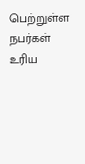பெற்றுள்ள நபர்கள் உரிய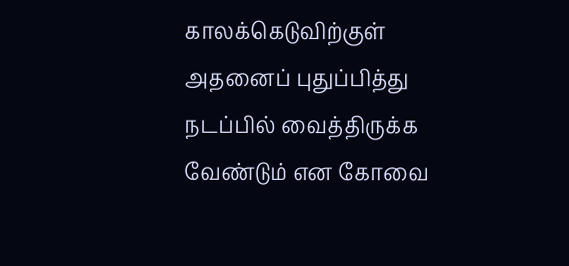காலக்கெடுவிற்குள் அதனைப் புதுப்பித்து நடப்பில் வைத்திருக்க வேண்டும் என கோவை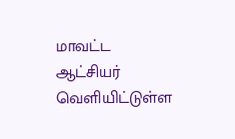மாவட்ட ஆட்சியர் வெளியிட்டுள்ள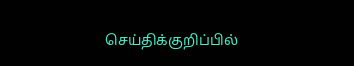செய்திக்குறிப்பில்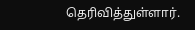தெரிவித்துள்ளார்.